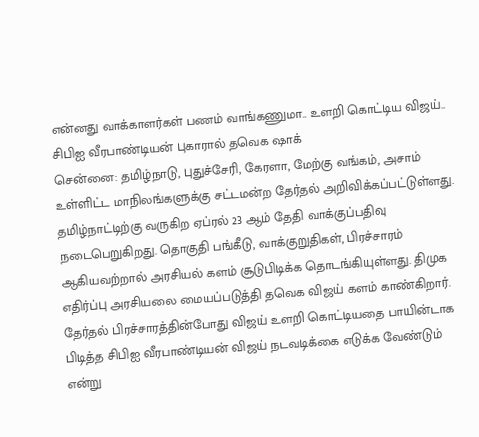என்னது வாக்காளர்கள் பணம் வாங்கணுமா.. உளறி கொட்டிய விஜய்.. சிபிஐ வீரபாண்டியன் புகாரால் தவெக ஷாக்
சென்னை: தமிழ்நாடு, புதுச்சேரி, கேரளா, மேற்கு வங்கம், அசாம் உள்ளிட்ட மாநிலங்களுக்கு சட்டமன்ற தேர்தல் அறிவிக்கப்பட்டுள்ளது. தமிழ்நாட்டிற்கு வருகிற ஏப்ரல் 23 ஆம் தேதி வாக்குப்பதிவு நடைபெறுகிறது. தொகுதி பங்கீடு, வாக்குறுதிகள், பிரச்சாரம் ஆகியவற்றால் அரசியல் களம் சூடுபிடிக்க தொடங்கியுள்ளது. திமுக எதிர்ப்பு அரசியலை மையப்படுத்தி தவெக விஜய் களம் காண்கிறார். தேர்தல் பிரச்சாரத்தின்போது விஜய் உளறி கொட்டியதை பாயின்டாக பிடித்த சிபிஐ வீரபாண்டியன் விஜய் நடவடிக்கை எடுக்க வேண்டும் என்று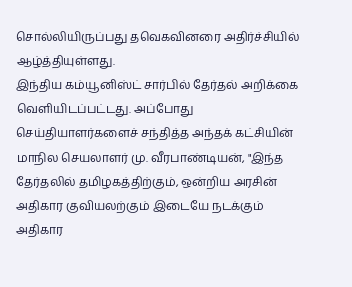சொல்லியிருப்பது தவெகவினரை அதிர்ச்சியில் ஆழ்த்தியுள்ளது.
இந்திய கம்யூனிஸ்ட் சார்பில் தேர்தல் அறிக்கை வெளியிடப்பட்டது. அப்போது செய்தியாளர்களைச் சந்தித்த அந்தக் கட்சியின் மாநில செயலாளர் மு. வீரபாண்டியன், "இந்த தேர்தலில் தமிழகத்திற்கும், ஒன்றிய அரசின் அதிகார குவியலற்கும் இடையே நடக்கும் அதிகார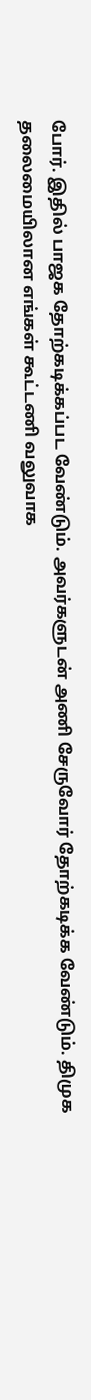போர். இதில் பாஜக தோற்கடிக்கப்பட வேண்டும். அவர்களுடன் அணி சேருவோர் தோற்கடிக்க வேண்டும். திமுக தலைமையிலான எங்கள் கூட்டணி வலுவாக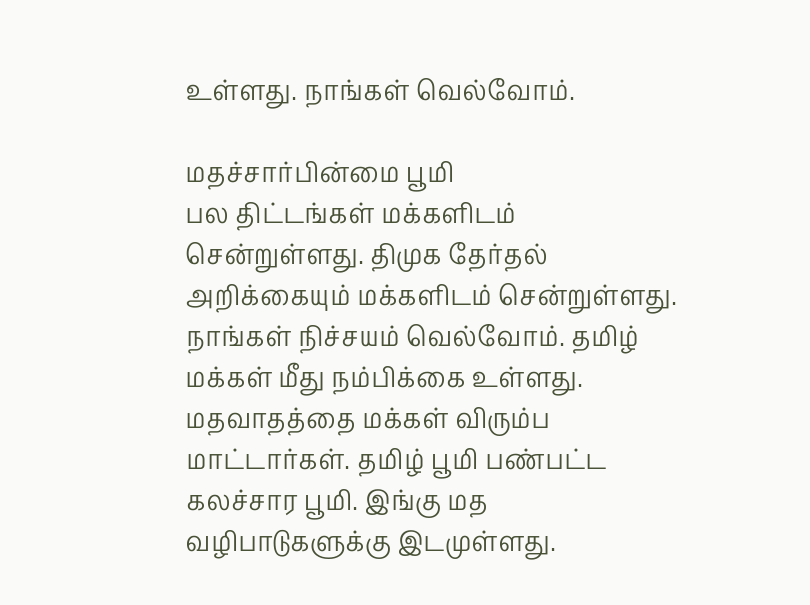உள்ளது. நாங்கள் வெல்வோம்.

மதச்சார்பின்மை பூமி
பல திட்டங்கள் மக்களிடம் சென்றுள்ளது. திமுக தேர்தல் அறிக்கையும் மக்களிடம் சென்றுள்ளது. நாங்கள் நிச்சயம் வெல்வோம். தமிழ் மக்கள் மீது நம்பிக்கை உள்ளது. மதவாதத்தை மக்கள் விரும்ப மாட்டார்கள். தமிழ் பூமி பண்பட்ட கலச்சார பூமி. இங்கு மத வழிபாடுகளுக்கு இடமுள்ளது.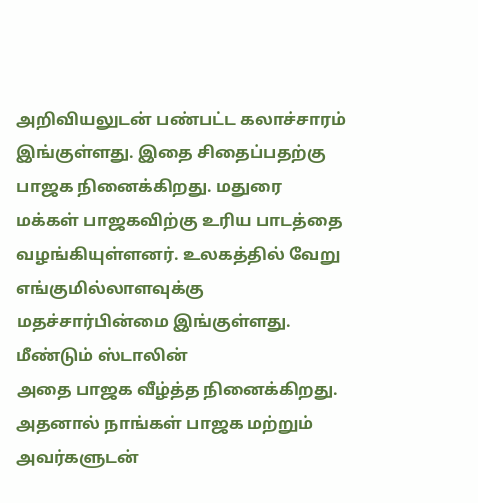அறிவியலுடன் பண்பட்ட கலாச்சாரம் இங்குள்ளது. இதை சிதைப்பதற்கு பாஜக நினைக்கிறது. மதுரை மக்கள் பாஜகவிற்கு உரிய பாடத்தை வழங்கியுள்ளனர். உலகத்தில் வேறு எங்குமில்லாளவுக்கு மதச்சார்பின்மை இங்குள்ளது.
மீண்டும் ஸ்டாலின்
அதை பாஜக வீழ்த்த நினைக்கிறது. அதனால் நாங்கள் பாஜக மற்றும் அவர்களுடன்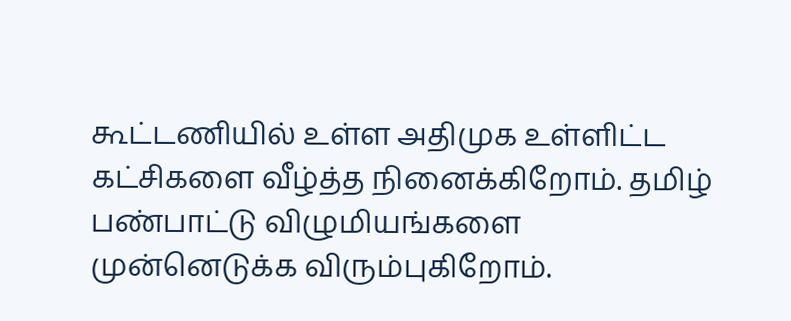கூட்டணியில் உள்ள அதிமுக உள்ளிட்ட கட்சிகளை வீழ்த்த நினைக்கிறோம். தமிழ் பண்பாட்டு விழுமியங்களை முன்னெடுக்க விரும்புகிறோம்.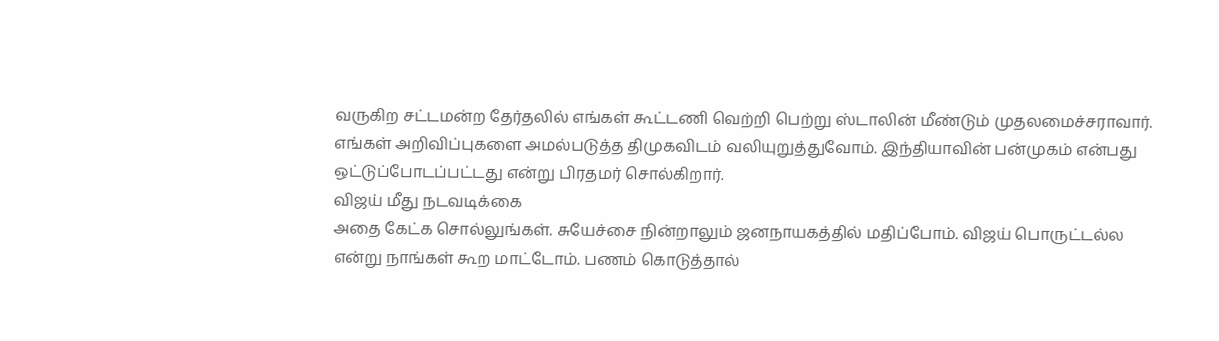வருகிற சட்டமன்ற தேர்தலில் எங்கள் கூட்டணி வெற்றி பெற்று ஸ்டாலின் மீண்டும் முதலமைச்சராவார். எங்கள் அறிவிப்புகளை அமல்படுத்த திமுகவிடம் வலியுறுத்துவோம். இந்தியாவின் பன்முகம் என்பது ஒட்டுப்போடப்பட்டது என்று பிரதமர் சொல்கிறார்.
விஜய் மீது நடவடிக்கை
அதை கேட்க சொல்லுங்கள். சுயேச்சை நின்றாலும் ஜனநாயகத்தில் மதிப்போம். விஜய் பொருட்டல்ல என்று நாங்கள் கூற மாட்டோம். பணம் கொடுத்தால்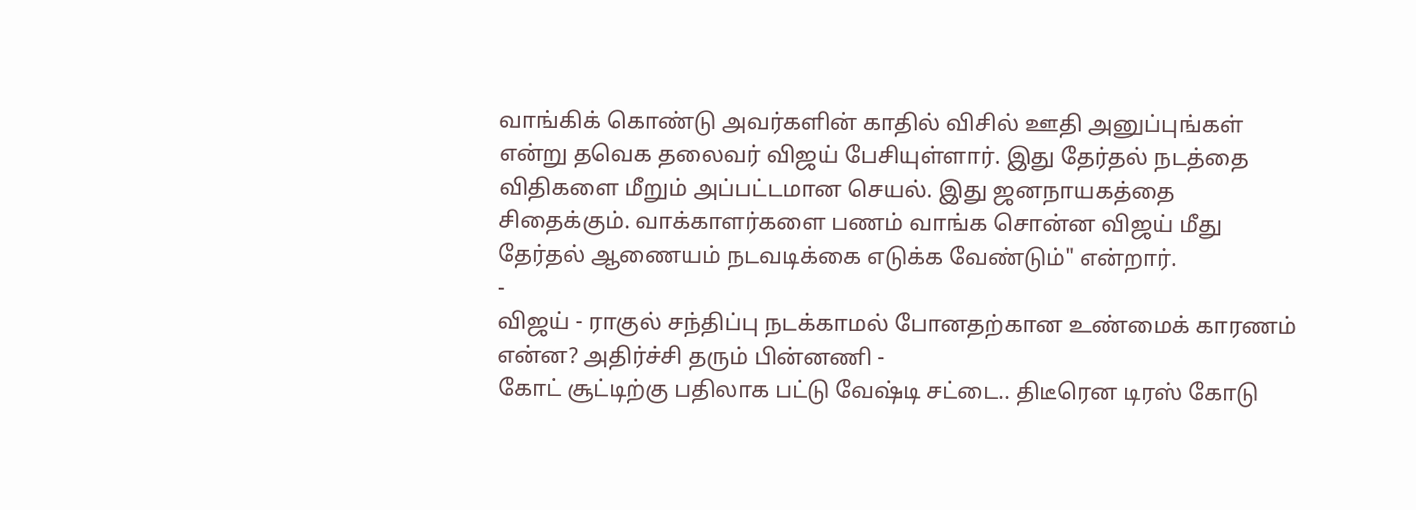வாங்கிக் கொண்டு அவர்களின் காதில் விசில் ஊதி அனுப்புங்கள் என்று தவெக தலைவர் விஜய் பேசியுள்ளார். இது தேர்தல் நடத்தை விதிகளை மீறும் அப்பட்டமான செயல். இது ஜனநாயகத்தை சிதைக்கும். வாக்காளர்களை பணம் வாங்க சொன்ன விஜய் மீது தேர்தல் ஆணையம் நடவடிக்கை எடுக்க வேண்டும்" என்றார்.
-
விஜய் - ராகுல் சந்திப்பு நடக்காமல் போனதற்கான உண்மைக் காரணம் என்ன? அதிர்ச்சி தரும் பின்னணி -
கோட் சூட்டிற்கு பதிலாக பட்டு வேஷ்டி சட்டை.. திடீரென டிரஸ் கோடு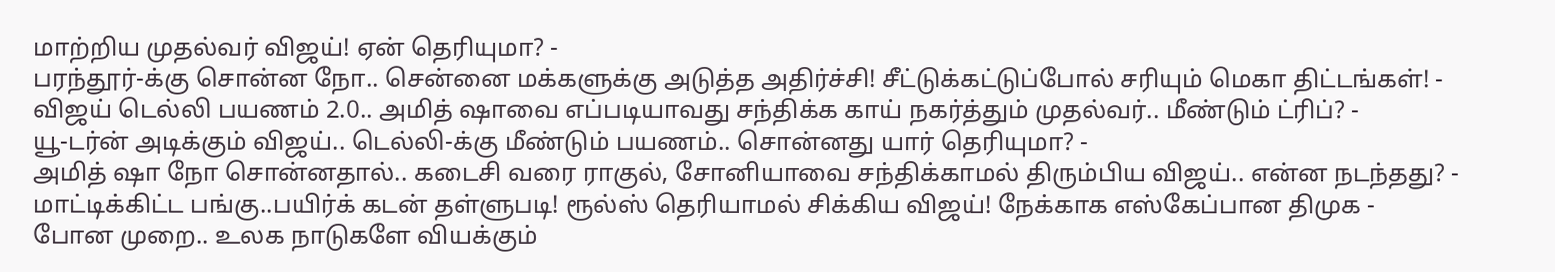மாற்றிய முதல்வர் விஜய்! ஏன் தெரியுமா? -
பரந்தூர்-க்கு சொன்ன நோ.. சென்னை மக்களுக்கு அடுத்த அதிர்ச்சி! சீட்டுக்கட்டுப்போல் சரியும் மெகா திட்டங்கள்! -
விஜய் டெல்லி பயணம் 2.0.. அமித் ஷாவை எப்படியாவது சந்திக்க காய் நகர்த்தும் முதல்வர்.. மீண்டும் ட்ரிப்? -
யூ-டர்ன் அடிக்கும் விஜய்.. டெல்லி-க்கு மீண்டும் பயணம்.. சொன்னது யார் தெரியுமா? -
அமித் ஷா நோ சொன்னதால்.. கடைசி வரை ராகுல், சோனியாவை சந்திக்காமல் திரும்பிய விஜய்.. என்ன நடந்தது? -
மாட்டிக்கிட்ட பங்கு..பயிர்க் கடன் தள்ளுபடி! ரூல்ஸ் தெரியாமல் சிக்கிய விஜய்! நேக்காக எஸ்கேப்பான திமுக -
போன முறை.. உலக நாடுகளே வியக்கும்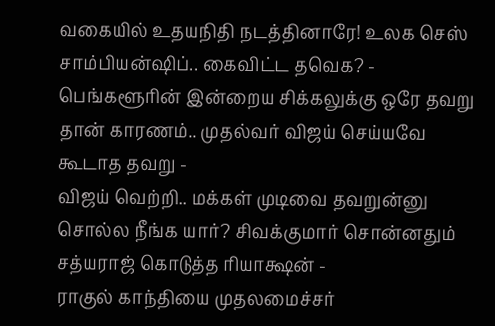வகையில் உதயநிதி நடத்தினாரே! உலக செஸ் சாம்பியன்ஷிப்.. கைவிட்ட தவெக? -
பெங்களூரின் இன்றைய சிக்கலுக்கு ஒரே தவறு தான் காரணம்.. முதல்வர் விஜய் செய்யவே கூடாத தவறு -
விஜய் வெற்றி.. மக்கள் முடிவை தவறுன்னு சொல்ல நீங்க யார்? சிவக்குமார் சொன்னதும் சத்யராஜ் கொடுத்த ரியாக்ஷன் -
ராகுல் காந்தியை முதலமைச்சர்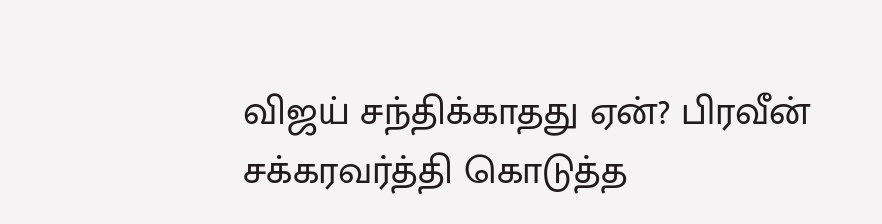விஜய் சந்திக்காதது ஏன்? பிரவீன் சக்கரவர்த்தி கொடுத்த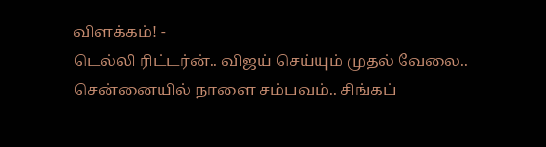விளக்கம்! -
டெல்லி ரிட்டர்ன்.. விஜய் செய்யும் முதல் வேலை.. சென்னையில் நாளை சம்பவம்.. சிங்கப்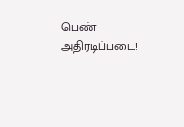பெண் அதிரடிப்படை!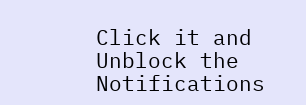Click it and Unblock the Notifications